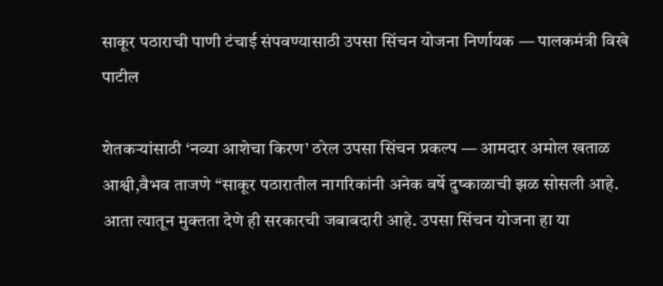साकूर पठाराची पाणी टंचाई संपवण्यासाठी उपसा सिंचन योजना निर्णायक — पालकमंत्री विखे पाटील

शेतकऱ्यांसाठी ‘नव्या आशेचा किरण’ ठरेल उपसा सिंचन प्रकल्प — आमदार अमोल खताळ आश्वी,वैभव ताजणे “साकूर पठारातील नागरिकांनी अनेक वर्षे दुष्काळाची झळ सोसली आहे. आता त्यातून मुक्तता देणे ही सरकारची जबाबदारी आहे. उपसा सिंचन योजना हा या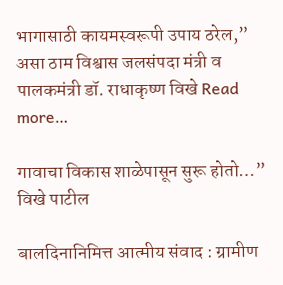भागासाठी कायमस्वरूपी उपाय ठरेल,” असा ठाम विश्वास जलसंपदा मंत्री व पालकमंत्री डॉ. राधाकृष्ण विखे Read more…

गावाचा विकास शाळेपासून सुरू होतो…” विखे पाटील

बालदिनानिमित्त आत्मीय संवाद : ग्रामीण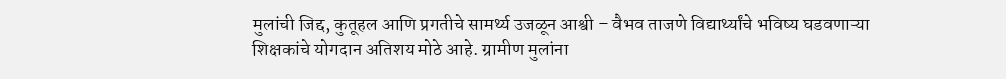मुलांची जिद्द, कुतूहल आणि प्रगतीचे सामर्थ्य उजळून आश्वी – वैभव ताजणे विद्यार्थ्यांचे भविष्य घडवणाऱ्या शिक्षकांचे योगदान अतिशय मोठे आहे. ग्रामीण मुलांना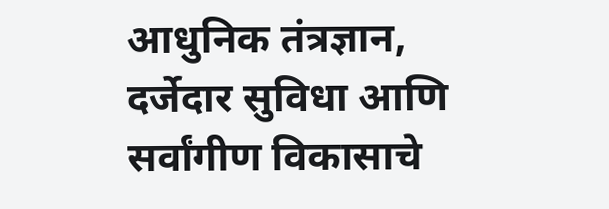आधुनिक तंत्रज्ञान, दर्जेदार सुविधा आणि सर्वांगीण विकासाचे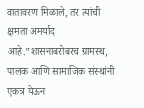वातावरण मिळाले, तर त्यांची क्षमता अमर्याद आहे.”शासनाबरोबरच ग्रामस्थ, पालक आणि सामाजिक संस्थांनी एकत्र येऊन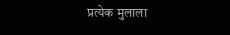प्रत्येक मुलाला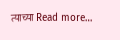त्याच्या Read more…